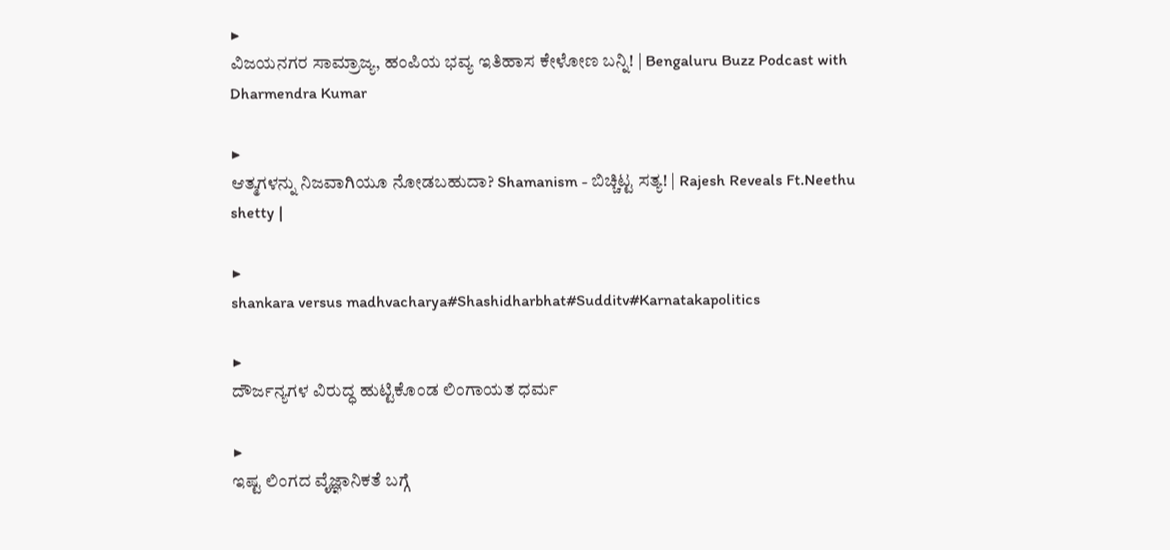▶
ವಿಜಯನಗರ ಸಾಮ್ರಾಜ್ಯ, ಹಂಪಿಯ ಭವ್ಯ ಇತಿಹಾಸ ಕೇಳೋಣ ಬನ್ನಿ! | Bengaluru Buzz Podcast with Dharmendra Kumar

▶
ಆತ್ಮಗಳನ್ನು ನಿಜವಾಗಿಯೂ ನೋಡಬಹುದಾ? Shamanism - ಬಿಚ್ಚಿಟ್ಟ ಸತ್ಯ! | Rajesh Reveals Ft.Neethu shetty |

▶
shankara versus madhvacharya#Shashidharbhat#Sudditv#Karnatakapolitics

▶
ದೌರ್ಜನ್ಯಗಳ ವಿರುದ್ಧ ಹುಟ್ಟಿಕೊಂಡ ಲಿಂಗಾಯತ ಧರ್ಮ

▶
ಇಷ್ಟ ಲಿಂಗದ ವೈಜ್ಞಾನಿಕತೆ ಬಗ್ಗೆ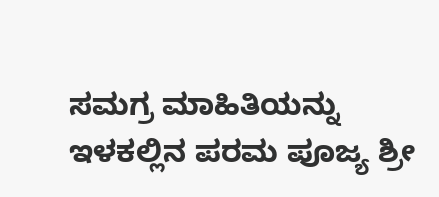ಸಮಗ್ರ ಮಾಹಿತಿಯನ್ನು ಇಳಕಲ್ಲಿನ ಪರಮ ಪೂಜ್ಯ ಶ್ರೀ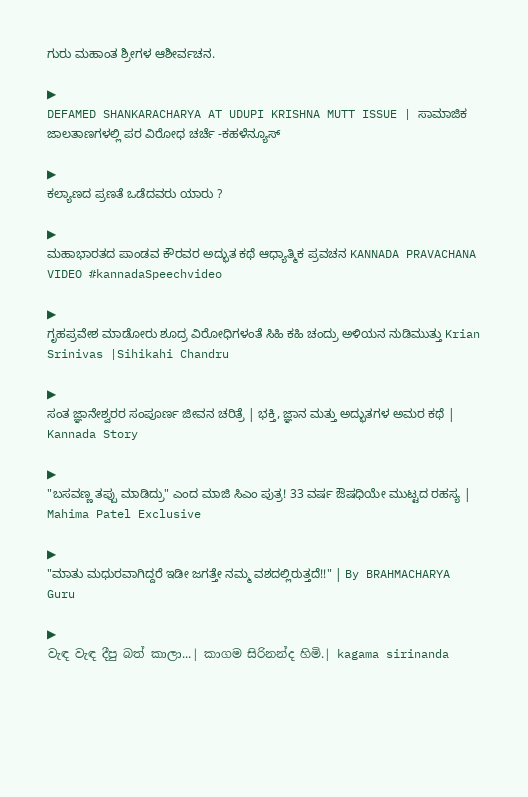ಗುರು ಮಹಾಂತ ಶ್ರೀಗಳ ಆಶೀರ್ವಚನ.

▶
DEFAMED SHANKARACHARYA AT UDUPI KRISHNA MUTT ISSUE | ಸಾಮಾಜಿಕ ಜಾಲತಾಣಗಳಲ್ಲಿ ಪರ ವಿರೋಧ ಚರ್ಚೆ -ಕಹಳೆನ್ಯೂಸ್

▶
ಕಲ್ಯಾಣದ ಪ್ರಣತೆ ಒಡೆದವರು ಯಾರು ?

▶
ಮಹಾಭಾರತದ ಪಾಂಡವ ಕೌರವರ ಅದ್ಭುತ ಕಥೆ ಆಧ್ಯಾತ್ಮಿಕ ಪ್ರವಚನ KANNADA PRAVACHANA VIDEO #kannadaSpeechvideo

▶
ಗೃಹಪ್ರವೇಶ ಮಾಡೋರು ಶೂದ್ರ ವಿರೋಧಿಗಳಂತೆ ಸಿಹಿ ಕಹಿ ಚಂದ್ರು ಅಳಿಯನ ನುಡಿಮುತ್ತು Krian Srinivas |Sihikahi Chandru

▶
ಸಂತ ಜ್ಞಾನೇಶ್ವರರ ಸಂಪೂರ್ಣ ಜೀವನ ಚರಿತ್ರೆ | ಭಕ್ತಿ, ಜ್ಞಾನ ಮತ್ತು ಅದ್ಭುತಗಳ ಅಮರ ಕಥೆ | Kannada Story

▶
"ಬಸವಣ್ಣ ತಪ್ಪು ಮಾಡಿದ್ರು" ಎಂದ ಮಾಜಿ ಸಿಎಂ ಪುತ್ರ! 33 ವರ್ಷ ಔಷಧಿಯೇ ಮುಟ್ಟದ ರಹಸ್ಯ | Mahima Patel Exclusive

▶
"ಮಾತು ಮಧುರವಾಗಿದ್ದರೆ ಇಡೀ ಜಗತ್ತೇ ನಮ್ಮ ವಶದಲ್ಲಿರುತ್ತದೆ!!" | By BRAHMACHARYA Guru

▶
වැඳ වැඳ දීපු බත් කාලා...| කාගම සිරිනන්ද හිමි.| kagama sirinanda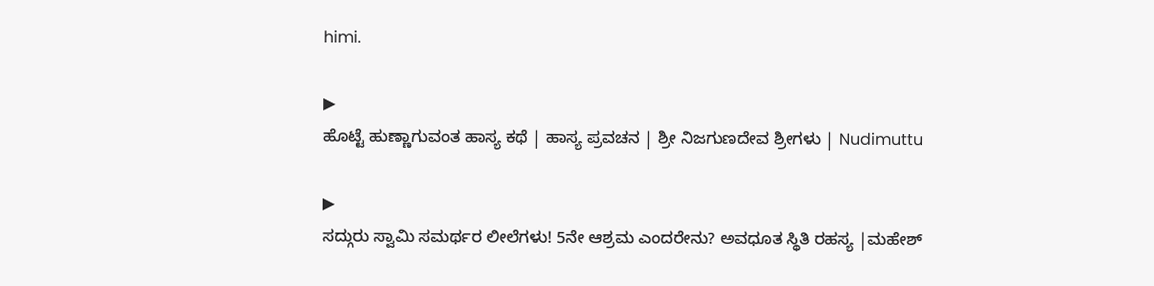himi.

▶
ಹೊಟ್ಟೆ ಹುಣ್ಣಾಗುವಂತ ಹಾಸ್ಯ ಕಥೆ | ಹಾಸ್ಯ ಪ್ರವಚನ | ಶ್ರೀ ನಿಜಗುಣದೇವ ಶ್ರೀಗಳು | Nudimuttu

▶
ಸದ್ಗುರು ಸ್ವಾಮಿ ಸಮರ್ಥರ ಲೀಲೆಗಳು! 5ನೇ ಆಶ್ರಮ ಎಂದರೇನು? ಅವಧೂತ ಸ್ಥಿತಿ ರಹಸ್ಯ |ಮಹೇಶ್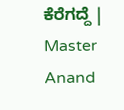ಕೆರೆಗದ್ದೆ | Master Anand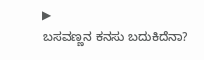▶
ಬಸವಣ್ಣನ ಕನಸು ಬದುಕಿದೆನಾ?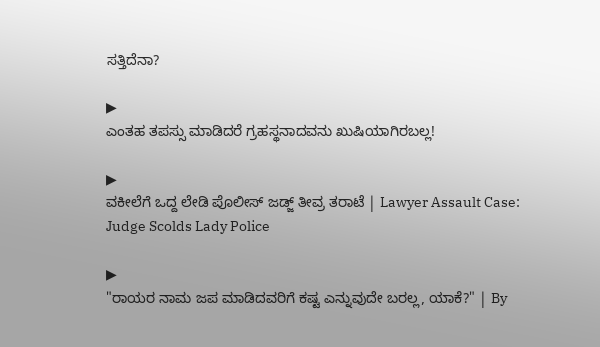ಸತ್ತಿದೆನಾ?

▶
ಎಂತಹ ತಪಸ್ಸು ಮಾಡಿದರೆ ಗ್ರಹಸ್ಥನಾದವನು ಖುಷಿಯಾಗಿರಬಲ್ಲ!

▶
ವಕೀಲೆಗೆ ಒದ್ದ ಲೇಡಿ ಪೊಲೀಸ್ ಜಡ್ಜ್ ತೀವ್ರ ತರಾಟೆ | Lawyer Assault Case: Judge Scolds Lady Police

▶
"ರಾಯರ ನಾಮ ಜಪ ಮಾಡಿದವರಿಗೆ ಕಷ್ಟ ಎನ್ನುವುದೇ ಬರಲ್ಲ, ಯಾಕೆ?" | By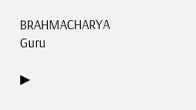BRAHMACHARYA Guru

▶